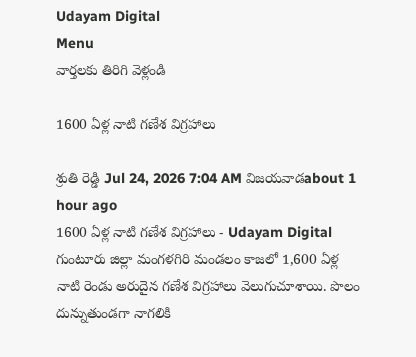Udayam Digital
Menu
వార్తలకు తిరిగి వెళ్లండి

1600 ఏళ్ల నాటి గణేశ విగ్రహాలు

శ్రుతి రెడ్డి Jul 24, 2026 7:04 AM విజయవాడabout 1 hour ago
1600 ఏళ్ల నాటి గణేశ విగ్రహాలు - Udayam Digital
గుంటూరు జిల్లా మంగళగిరి మండలం కాజలో 1,600 ఏళ్ల నాటి రెండు అరుదైన గణేశ విగ్రహాలు వెలుగుచూశాయి. పొలం దున్నుతుండగా నాగలికి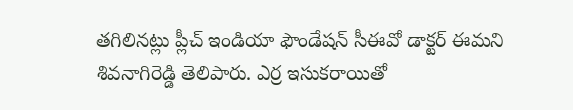తగిలినట్లు ప్లీచ్ ఇండియా ఫౌండేషన్ సీఈవో డాక్టర్ ఈమని శివనాగిరెడ్డి తెలిపారు. ఎర్ర ఇసుకరాయితో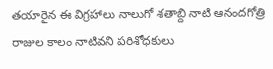తయారైన ఈ విగ్రహాలు నాలుగో శతాబ్ది నాటి ఆనందగోత్రి రాజుల కాలం నాటివని పరిశోధకులు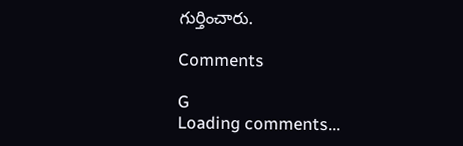గుర్తించారు.

Comments

G
Loading comments...